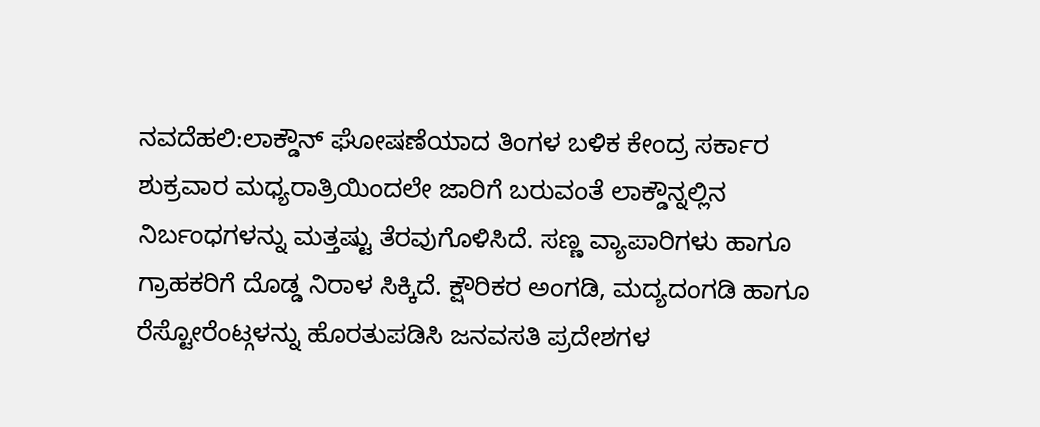ನವದೆಹಲಿ:ಲಾಕ್ಡೌನ್ ಘೋಷಣೆಯಾದ ತಿಂಗಳ ಬಳಿಕ ಕೇಂದ್ರ ಸರ್ಕಾರ ಶುಕ್ರವಾರ ಮಧ್ಯರಾತ್ರಿಯಿಂದಲೇ ಜಾರಿಗೆ ಬರುವಂತೆ ಲಾಕ್ಡೌನ್ನಲ್ಲಿನ ನಿರ್ಬಂಧಗಳನ್ನು ಮತ್ತಷ್ಟು ತೆರವುಗೊಳಿಸಿದೆ. ಸಣ್ಣ ವ್ಯಾಪಾರಿಗಳು ಹಾಗೂ ಗ್ರಾಹಕರಿಗೆ ದೊಡ್ಡ ನಿರಾಳ ಸಿಕ್ಕಿದೆ. ಕ್ಷೌರಿಕರ ಅಂಗಡಿ, ಮದ್ಯದಂಗಡಿ ಹಾಗೂ ರೆಸ್ಟೋರೆಂಟ್ಗಳನ್ನು ಹೊರತುಪಡಿಸಿ ಜನವಸತಿ ಪ್ರದೇಶಗಳ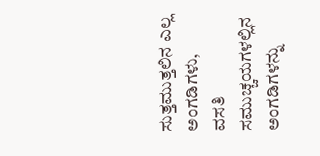ಸುತ್ತಮುತ್ತಲಿನ ಎಲ್ಲ ಅಂಗಡಿಗಳು, ವಸತಿ ಸಮುಚ್ಚಯಗಳಲ್ಲಿನ ಅಂಗಡಿಗಳನ್ನು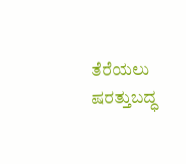ತೆರೆಯಲು ಷರತ್ತುಬದ್ಧ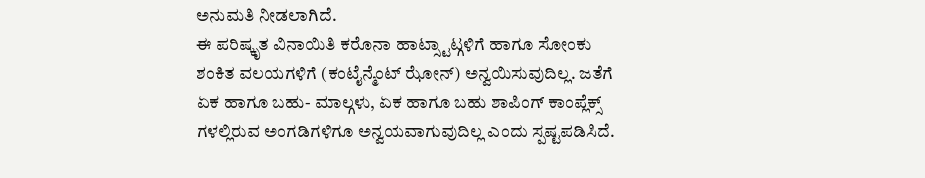ಅನುಮತಿ ನೀಡಲಾಗಿದೆ.
ಈ ಪರಿಷ್ಕೃತ ವಿನಾಯಿತಿ ಕರೊನಾ ಹಾಟ್ಸ್ಟಾಟ್ಗಳಿಗೆ ಹಾಗೂ ಸೋಂಕು ಶಂಕಿತ ವಲಯಗಳಿಗೆ (ಕಂಟೈನ್ಮೆಂಟ್ ಝೋನ್) ಅನ್ವಯಿಸುವುದಿಲ್ಲ. ಜತೆಗೆ ಏಕ ಹಾಗೂ ಬಹು- ಮಾಲ್ಗಳು, ಏಕ ಹಾಗೂ ಬಹು ಶಾಪಿಂಗ್ ಕಾಂಪ್ಲೆಕ್ಸ್ ಗಳಲ್ಲಿರುವ ಅಂಗಡಿಗಳಿಗೂ ಅನ್ವಯವಾಗುವುದಿಲ್ಲ ಎಂದು ಸ್ಪಷ್ಟಪಡಿಸಿದೆ.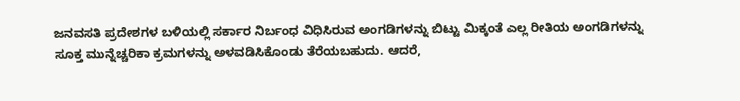ಜನವಸತಿ ಪ್ರದೇಶಗಳ ಬಳಿಯಲ್ಲಿ ಸರ್ಕಾರ ನಿರ್ಬಂಧ ವಿಧಿಸಿರುವ ಅಂಗಡಿಗಳನ್ನು ಬಿಟ್ಟು ಮಿಕ್ಕಂತೆ ಎಲ್ಲ ರೀತಿಯ ಅಂಗಡಿಗಳನ್ನು ಸೂಕ್ತ ಮುನ್ನೆಚ್ಚರಿಕಾ ಕ್ರಮಗಳನ್ನು ಅಳವಡಿಸಿಕೊಂಡು ತೆರೆಯಬಹುದು. ಆದರೆ,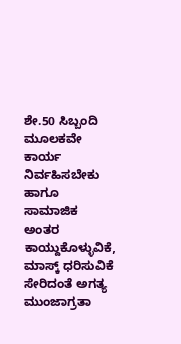ಶೇ.50 ಸಿಬ್ಬಂದಿ ಮೂಲಕವೇ ಕಾರ್ಯ ನಿರ್ವಹಿಸಬೇಕು ಹಾಗೂ ಸಾಮಾಜಿಕ ಅಂತರ ಕಾಯ್ದುಕೊಳ್ಳುವಿಕೆ, ಮಾಸ್ಕ್ ಧರಿಸುವಿಕೆ ಸೇರಿದಂತೆ ಅಗತ್ಯ ಮುಂಜಾಗ್ರತಾ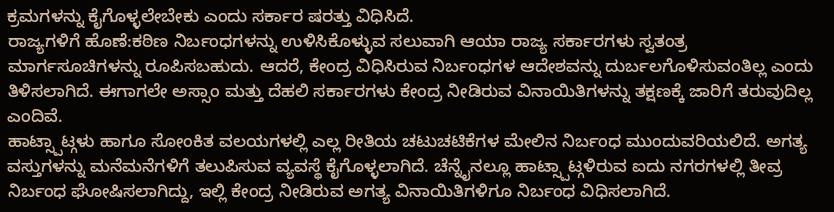ಕ್ರಮಗಳನ್ನು ಕೈಗೊಳ್ಳಲೇಬೇಕು ಎಂದು ಸರ್ಕಾರ ಷರತ್ತು ವಿಧಿಸಿದೆ.
ರಾಜ್ಯಗಳಿಗೆ ಹೊಣೆ:ಕಠಿಣ ನಿರ್ಬಂಧಗಳನ್ನು ಉಳಿಸಿಕೊಳ್ಳುವ ಸಲುವಾಗಿ ಆಯಾ ರಾಜ್ಯ ಸರ್ಕಾರಗಳು ಸ್ವತಂತ್ರ ಮಾರ್ಗಸೂಚಿಗಳನ್ನು ರೂಪಿಸಬಹುದು. ಆದರೆ, ಕೇಂದ್ರ ವಿಧಿಸಿರುವ ನಿರ್ಬಂಧಗಳ ಆದೇಶವನ್ನು ದುರ್ಬಲಗೊಳಿಸುವಂತಿಲ್ಲ ಎಂದು ತಿಳಿಸಲಾಗಿದೆ. ಈಗಾಗಲೇ ಅಸ್ಸಾಂ ಮತ್ತು ದೆಹಲಿ ಸರ್ಕಾರಗಳು ಕೇಂದ್ರ ನೀಡಿರುವ ವಿನಾಯಿತಿಗಳನ್ನು ತಕ್ಷಣಕ್ಕೆ ಜಾರಿಗೆ ತರುವುದಿಲ್ಲ ಎಂದಿವೆ.
ಹಾಟ್ಸ್ಪಾಟ್ಗಳು ಹಾಗೂ ಸೋಂಕಿತ ವಲಯಗಳಲ್ಲಿ ಎಲ್ಲ ರೀತಿಯ ಚಟುಚಟಿಕೆಗಳ ಮೇಲಿನ ನಿರ್ಬಂಧ ಮುಂದುವರಿಯಲಿದೆ. ಅಗತ್ಯ ವಸ್ತುಗಳನ್ನು ಮನೆಮನೆಗಳಿಗೆ ತಲುಪಿಸುವ ವ್ಯವಸ್ಥೆ ಕೈಗೊಳ್ಳಲಾಗಿದೆ. ಚೆನ್ನೈನಲ್ಲೂ ಹಾಟ್ಸ್ಪಾಟ್ಗಳಿರುವ ಐದು ನಗರಗಳಲ್ಲಿ ತೀವ್ರ ನಿರ್ಬಂಧ ಘೋಷಿಸಲಾಗಿದ್ದು, ಇಲ್ಲಿ ಕೇಂದ್ರ ನೀಡಿರುವ ಅಗತ್ಯ ವಿನಾಯಿತಿಗಳಿಗೂ ನಿರ್ಬಂಧ ವಿಧಿಸಲಾಗಿದೆ.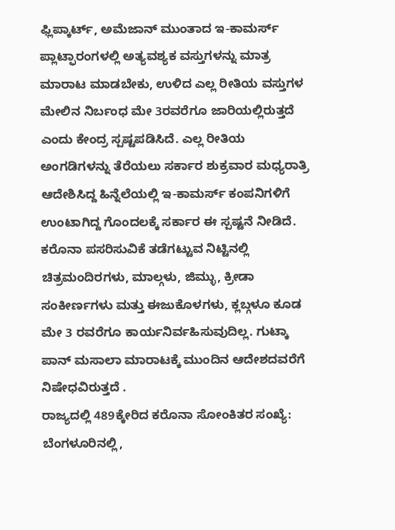ಫ್ಲಿಪ್ಕಾರ್ಟ್, ಅಮೆಜಾನ್ ಮುಂತಾದ ಇ-ಕಾಮರ್ಸ್ ಪ್ಲಾಟ್ಫಾರಂಗಳಲ್ಲಿ ಅತ್ಯವಶ್ಯಕ ವಸ್ತುಗಳನ್ನು ಮಾತ್ರ ಮಾರಾಟ ಮಾಡಬೇಕು, ಉಳಿದ ಎಲ್ಲ ರೀತಿಯ ವಸ್ತುಗಳ ಮೇಲಿನ ನಿರ್ಬಂಧ ಮೇ 3ರವರೆಗೂ ಜಾರಿಯಲ್ಲಿರುತ್ತದೆ ಎಂದು ಕೇಂದ್ರ ಸ್ಪಷ್ಟಪಡಿಸಿದೆ. ಎಲ್ಲ ರೀತಿಯ ಅಂಗಡಿಗಳನ್ನು ತೆರೆಯಲು ಸರ್ಕಾರ ಶುಕ್ರವಾರ ಮಧ್ಯರಾತ್ರಿ ಆದೇಶಿಸಿದ್ದ ಹಿನ್ನೆಲೆಯಲ್ಲಿ ಇ-ಕಾಮರ್ಸ್ ಕಂಪನಿಗಳಿಗೆ ಉಂಟಾಗಿದ್ದ ಗೊಂದಲಕ್ಕೆ ಸರ್ಕಾರ ಈ ಸ್ಪಷ್ಟನೆ ನೀಡಿದೆ.
ಕರೊನಾ ಪಸರಿಸುವಿಕೆ ತಡೆಗಟ್ಟುವ ನಿಟ್ಟಿನಲ್ಲಿ ಚಿತ್ರಮಂದಿರಗಳು, ಮಾಲ್ಗಳು, ಜಿಮ್ಳು, ಕ್ರೀಡಾ ಸಂಕೀರ್ಣಗಳು ಮತ್ತು ಈಜುಕೊಳಗಳು, ಕ್ಲಬ್ಗಳೂ ಕೂಡ ಮೇ 3 ರವರೆಗೂ ಕಾರ್ಯನಿರ್ವಹಿಸುವುದಿಲ್ಲ. ಗುಟ್ಕಾ ಪಾನ್ ಮಸಾಲಾ ಮಾರಾಟಕ್ಕೆ ಮುಂದಿನ ಆದೇಶದವರೆಗೆ ನಿಷೇಧವಿರುತ್ತದೆ .
ರಾಜ್ಯದಲ್ಲಿ 489ಕ್ಕೇರಿದ ಕರೊನಾ ಸೋಂಕಿತರ ಸಂಖ್ಯೆ: ಬೆಂಗಳೂರಿನಲ್ಲಿ,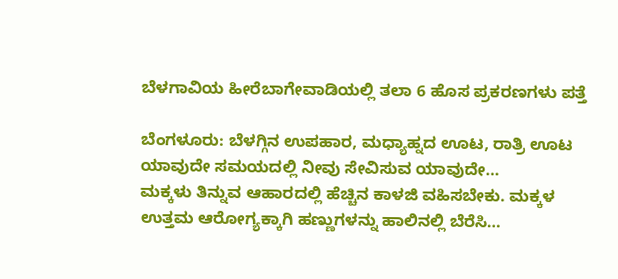ಬೆಳಗಾವಿಯ ಹೀರೆಬಾಗೇವಾಡಿಯಲ್ಲಿ ತಲಾ 6 ಹೊಸ ಪ್ರಕರಣಗಳು ಪತ್ತೆ

ಬೆಂಗಳೂರು: ಬೆಳಗ್ಗಿನ ಉಪಹಾರ, ಮಧ್ಯಾಹ್ನದ ಊಟ, ರಾತ್ರಿ ಊಟ ಯಾವುದೇ ಸಮಯದಲ್ಲಿ ನೀವು ಸೇವಿಸುವ ಯಾವುದೇ…
ಮಕ್ಕಳು ತಿನ್ನುವ ಆಹಾರದಲ್ಲಿ ಹೆಚ್ಚಿನ ಕಾಳಜಿ ವಹಿಸಬೇಕು. ಮಕ್ಕಳ ಉತ್ತಮ ಆರೋಗ್ಯಕ್ಕಾಗಿ ಹಣ್ಣುಗಳನ್ನು ಹಾಲಿನಲ್ಲಿ ಬೆರೆಸಿ…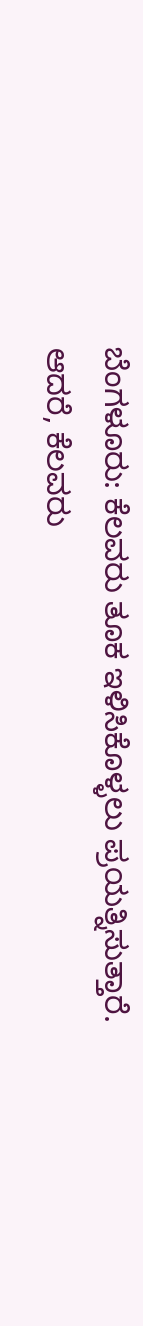ಬೆಂಗಳೂರು: ಕೆಲವರು ತೂಕ ಇಳಿಸಿಕೊಳ್ಳಲು ಪ್ರಯತ್ನಿಸುತ್ತಾರೆ. ಆದರೆ, ಕೆಲವರು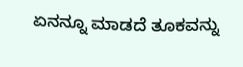ಏನನ್ನೂ ಮಾಡದೆ ತೂಕವನ್ನು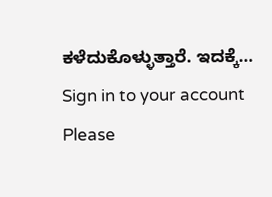ಕಳೆದುಕೊಳ್ಳುತ್ತಾರೆ. ಇದಕ್ಕೆ…
Sign in to your account
Please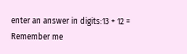enter an answer in digits:13 + 12 =
Remember me